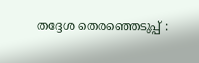തദ്ദേശ തെരഞ്ഞെടുപ്പ് :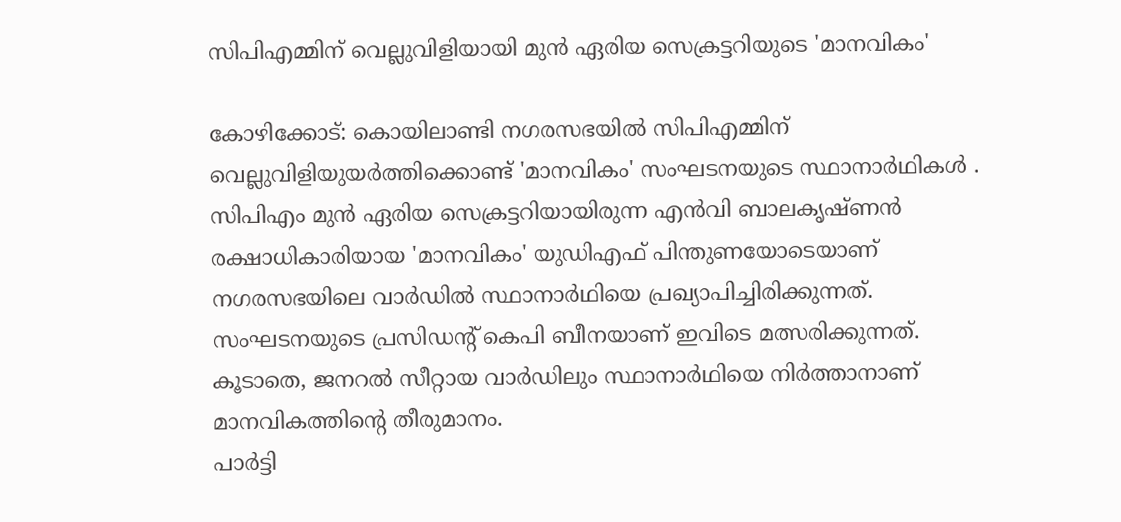സിപിഎമ്മിന് വെല്ലുവിളിയായി മുൻ ഏരിയ സെക്രട്ടറിയുടെ 'മാനവികം'

കോഴിക്കോട്: കൊയിലാണ്ടി നഗരസഭയിൽ സിപിഎമ്മിന് വെല്ലുവിളിയുയർത്തിക്കൊണ്ട് 'മാനവികം' സംഘടനയുടെ സ്ഥാനാർഥികൾ . സിപിഎം മുൻ ഏരിയ സെക്രട്ടറിയായിരുന്ന എൻവി ബാലകൃഷ്ണൻ രക്ഷാധികാരിയായ 'മാനവികം' യുഡിഎഫ് പിന്തുണയോടെയാണ് നഗരസഭയിലെ വാർഡിൽ സ്ഥാനാർഥിയെ പ്രഖ്യാപിച്ചിരിക്കുന്നത്. സംഘടനയുടെ പ്രസിഡൻ്റ് കെപി ബീനയാണ് ഇവിടെ മത്സരിക്കുന്നത്. കൂടാതെ, ജനറൽ സീറ്റായ വാർഡിലും സ്ഥാനാർഥിയെ നിർത്താനാണ് മാനവികത്തിൻ്റെ തീരുമാനം.
പാർട്ടി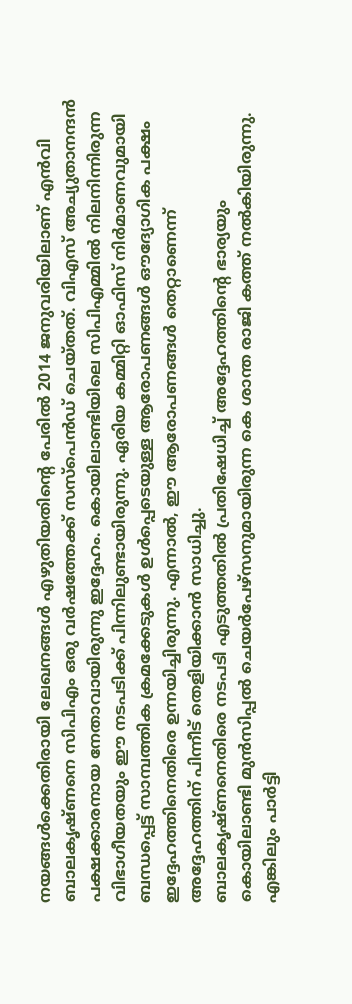നയങ്ങൾക്കെതിരായി ലേഖനങ്ങൾ എഴുതിയതിൻ്റെ പേരിൽ 2014 ജനുവരിയിലാണ് എൻവി ബാലകൃഷ്ണനെ സിപിഎം ഒരു വർഷത്തേക്ക് സസ്പെൻഡ് ചെയ്തത്. വിഎസ് അച്യുതാനന്ദൻ പക്ഷക്കാരനായ നേതാവായിരുന്നു ഇദ്ദേഹം. കൊയിലാണ്ടിയിലെ സിപിഎമ്മിൽ നിലനിന്നിരുന്ന വിഭാഗീയതയും ഈ നടപടിക്ക് പിന്നിലുണ്ടായിരുന്നു. ഏരിയ കമ്മിറ്റി ഓഫിസ് നിർമാണവുമായി ബന്ധപ്പെട്ട് സാമ്പത്തിക ക്രമക്കേടുകൾ ഉൾപ്പെടെയുള്ള ആരോപണങ്ങൾ ഔദ്യോഗിക പക്ഷം ഇദ്ദേഹത്തിനെതിരെ ഉന്നയിച്ചിരുന്നു. എന്നാൽ, ഈ ആരോപണങ്ങൾ തെറ്റാണെന്ന് അദ്ദേഹത്തിന് പിന്നീട് തെളിയിക്കാൻ സാധിച്ചു.
ബാലകൃഷ്ണനെതിരെ നടപടി എടുത്തതിൽ പ്രതിഷേധിച്ച് അദ്ദേഹത്തിൻ്റെ ഭാര്യയും കൊയിലാണ്ടി മുൻസിപ്പൽ ചെയർപേഴ്സനുമായിരുന്ന കെ ശാന്ത രാജി കത്ത് നൽകിയിരുന്നു. എങ്കിലും പാർട്ടി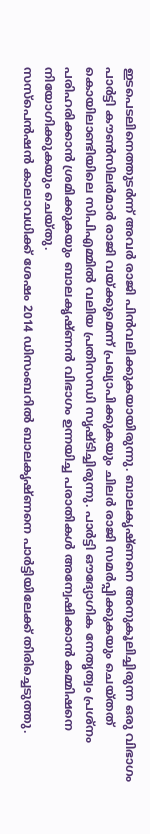ഇടപെടലിനെത്തുടർന്ന് അവർ രാജി പിൻവലിക്കുകയായിരുന്നു. ബാലകൃഷ്ണനെ അനുകൂലിച്ചിരുന്ന ഒരു വിഭാഗം പാർട്ടി കൗൺസിലർമാർ രാജി വയ്ക്കുമെന്ന് പ്രഖ്യാപിക്കുകയും ചിലർ രാജി സമർപ്പിക്കുകയും ചെയ്തത് കൊയിലാണ്ടിയിലെ സിപിഎമ്മിൽ വലിയ പ്രതിസന്ധി സൃഷ്ടിച്ചിരുന്നു. പാർട്ടി ഔദ്യോഗിക നേതൃത്വം പ്രശ്നം പരിഹരിക്കാൻ ശ്രമിക്കുകയും ബാലകൃഷ്ണൻ വിഭാഗം ഉന്നയിച്ച പരാതികൾ അന്വേഷിക്കാൻ കമ്മിഷനെ നിയോഗിക്കുകയും ചെയ്തു.
സസ്പെൻഷൻ കാലാവധിക്ക് ശേഷം 2014 ഡിസംബറിൽ ബാലകൃഷ്ണനെ പാർട്ടിയിലേക്ക് തിരിച്ചെടുത്തു.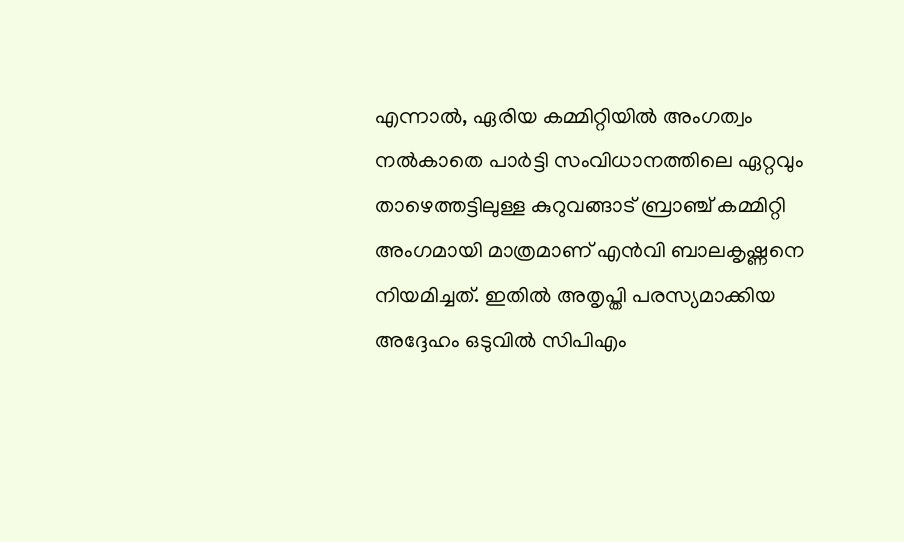എന്നാൽ, ഏരിയ കമ്മിറ്റിയിൽ അംഗത്വം നൽകാതെ പാർട്ടി സംവിധാനത്തിലെ ഏറ്റവും താഴെത്തട്ടിലുള്ള കുറുവങ്ങാട് ബ്രാഞ്ച് കമ്മിറ്റി അംഗമായി മാത്രമാണ് എൻവി ബാലകൃഷ്ണനെ നിയമിച്ചത്. ഇതിൽ അതൃപ്തി പരസ്യമാക്കിയ അദ്ദേഹം ഒടുവിൽ സിപിഎം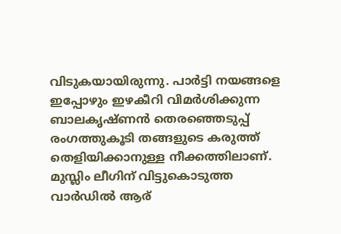വിടുകയായിരുന്നു. പാർട്ടി നയങ്ങളെ ഇപ്പോഴും ഇഴകീറി വിമർശിക്കുന്ന ബാലകൃഷ്ണൻ തെരഞ്ഞെടുപ്പ് രംഗത്തുകൂടി തങ്ങളുടെ കരുത്ത് തെളിയിക്കാനുള്ള നീക്കത്തിലാണ്.
മുസ്ലിം ലീഗിന് വിട്ടുകൊടുത്ത വാർഡിൽ ആര്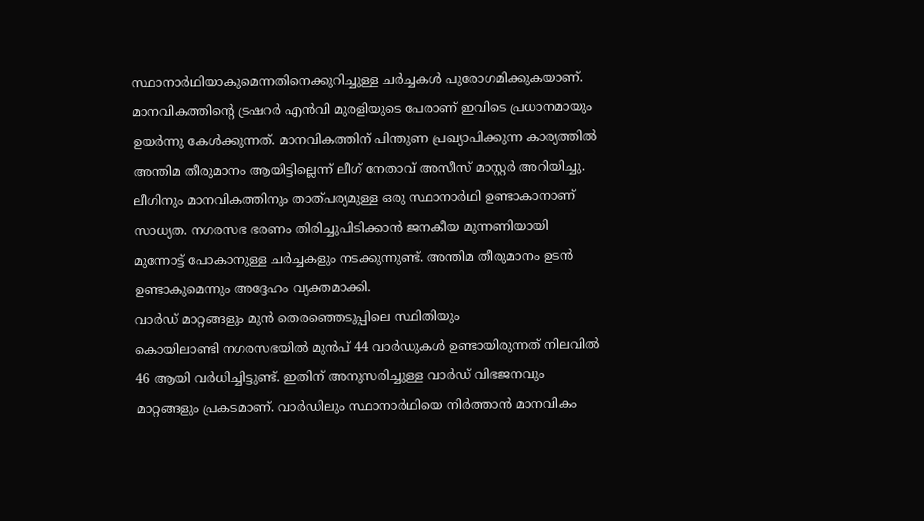സ്ഥാനാർഥിയാകുമെന്നതിനെക്കുറിച്ചുള്ള ചർച്ചകൾ പുരോഗമിക്കുകയാണ്. മാനവികത്തിൻ്റെ ട്രഷറർ എൻവി മുരളിയുടെ പേരാണ് ഇവിടെ പ്രധാനമായും ഉയർന്നു കേൾക്കുന്നത്. മാനവികത്തിന് പിന്തുണ പ്രഖ്യാപിക്കുന്ന കാര്യത്തിൽ അന്തിമ തീരുമാനം ആയിട്ടില്ലെന്ന് ലീഗ് നേതാവ് അസീസ് മാസ്റ്റർ അറിയിച്ചു. ലീഗിനും മാനവികത്തിനും താത്പര്യമുള്ള ഒരു സ്ഥാനാർഥി ഉണ്ടാകാനാണ് സാധ്യത. നഗരസഭ ഭരണം തിരിച്ചുപിടിക്കാൻ ജനകീയ മുന്നണിയായി മുന്നോട്ട് പോകാനുള്ള ചർച്ചകളും നടക്കുന്നുണ്ട്. അന്തിമ തീരുമാനം ഉടൻ ഉണ്ടാകുമെന്നും അദ്ദേഹം വ്യക്തമാക്കി.
വാർഡ് മാറ്റങ്ങളും മുൻ തെരഞ്ഞെടുപ്പിലെ സ്ഥിതിയും
കൊയിലാണ്ടി നഗരസഭയിൽ മുൻപ് 44 വാർഡുകൾ ഉണ്ടായിരുന്നത് നിലവിൽ 46 ആയി വർധിച്ചിട്ടുണ്ട്. ഇതിന് അനുസരിച്ചുള്ള വാർഡ് വിഭജനവും മാറ്റങ്ങളും പ്രകടമാണ്. വാർഡിലും സ്ഥാനാർഥിയെ നിർത്താൻ മാനവികം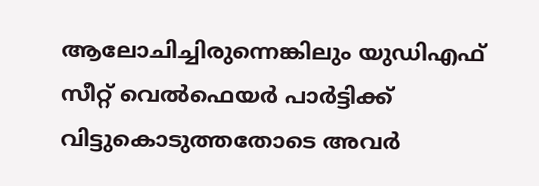ആലോചിച്ചിരുന്നെങ്കിലും യുഡിഎഫ് സീറ്റ് വെൽഫെയർ പാർട്ടിക്ക് വിട്ടുകൊടുത്തതോടെ അവർ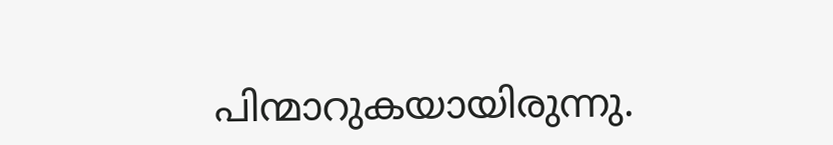പിന്മാറുകയായിരുന്നു.